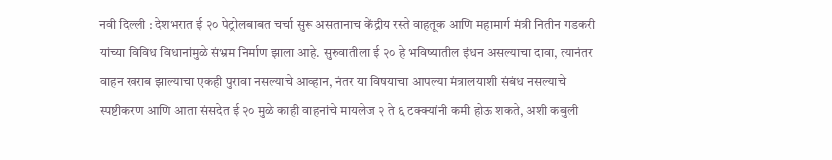नवी दिल्ली : देशभरात ई २० पेट्रोलबाबत चर्चा सुरू असतानाच केंद्रीय रस्ते वाहतूक आणि महामार्ग मंत्री नितीन गडकरी यांच्या विविध विधानांमुळे संभ्रम निर्माण झाला आहे. सुरुवातीला ई २० हे भविष्यातील इंधन असल्याचा दावा, त्यानंतर वाहन खराब झाल्याचा एकही पुरावा नसल्याचे आव्हान, नंतर या विषयाचा आपल्या मंत्रालयाशी संबंध नसल्याचे स्पष्टीकरण आणि आता संसदेत ई २० मुळे काही वाहनांचे मायलेज २ ते ६ टक्क्यांनी कमी होऊ शकते, अशी कबुली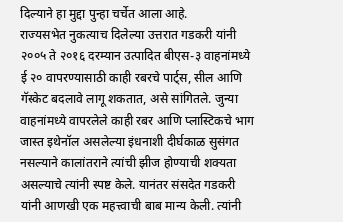दिल्याने हा मुद्दा पुन्हा चर्चेत आला आहे.
राज्यसभेत नुकत्याच दिलेल्या उत्तरात गडकरी यांनी २००५ ते २०१६ दरम्यान उत्पादित बीएस-३ वाहनांमध्ये ई २० वापरण्यासाठी काही रबरचे पार्ट्स, सील आणि गॅस्केट बदलावे लागू शकतात, असे सांगितले. जुन्या वाहनांमध्ये वापरलेले काही रबर आणि प्लास्टिकचे भाग जास्त इथेनॉल असलेल्या इंधनाशी दीर्घकाळ सुसंगत नसल्याने कालांतराने त्यांची झीज होण्याची शक्यता असल्याचे त्यांनी स्पष्ट केले. यानंतर संसदेत गडकरी यांनी आणखी एक महत्त्वाची बाब मान्य केली. त्यांनी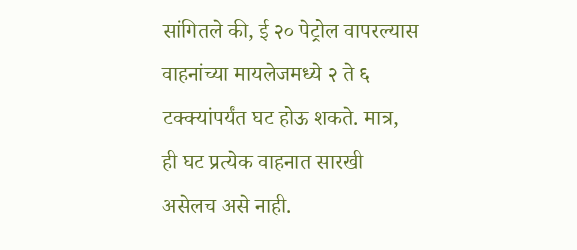सांगितले की, ई २० पेट्रोल वापरल्यास वाहनांच्या मायलेजमध्ये २ ते ६ टक्क्यांपर्यंत घट होऊ शकते. मात्र, ही घट प्रत्येक वाहनात सारखी असेलच असे नाही.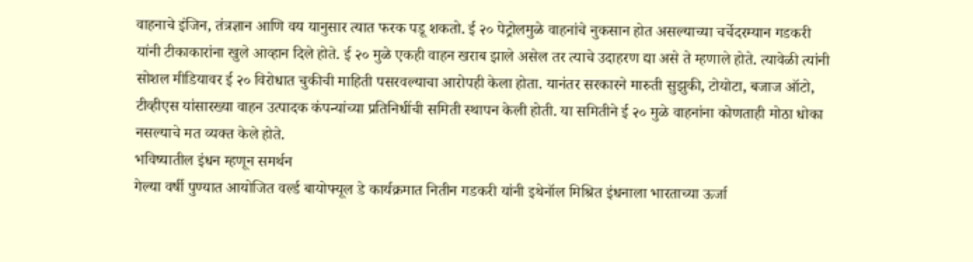वाहनाचे इंजिन, तंत्रज्ञान आणि वय यानुसार त्यात फरक पडू शकतो. ई २० पेट्रोलमुळे वाहनांचे नुकसान होत असल्याच्या चर्चेदरम्यान गडकरी यांनी टीकाकारांना खुले आव्हान दिले होते. ई २० मुळे एकही वाहन खराब झाले असेल तर त्याचे उदाहरण द्या असे ते म्हणाले होते. त्यावेळी त्यांनी सोशल मीडियावर ई २० विरोधात चुकीची माहिती पसरवल्याचा आरोपही केला होता. यानंतर सरकारने मारुती सुझुकी, टोयोटा, बजाज ऑटो, टीव्हीएस यांसारख्या वाहन उत्पादक कंपन्यांच्या प्रतिनिधींची समिती स्थापन केली होती. या समितीने ई २० मुळे वाहनांना कोणताही मोठा धोका नसल्याचे मत व्यक्त केले होते.
भविष्यातील इंधन म्हणून समर्थन
गेल्या वर्षी पुण्यात आयोजित वर्ल्ड बायोफ्यूल डे कार्यक्रमात नितीन गडकरी यांनी इथेनॉल मिश्रित इंधनाला भारताच्या ऊर्जा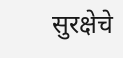सुरक्षेचे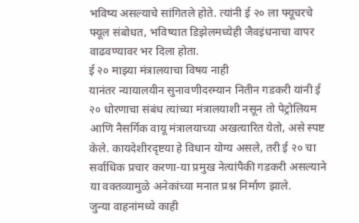भविष्य असल्याचे सांगितले होते. त्यांनी ई २० ला फ्यूचरचे फ्यूल संबोधत, भविष्यात डिझेलमध्येही जैवइंधनाचा वापर वाढवण्यावर भर दिला होता.
ई २० माझ्या मंत्रालयाचा विषय नाही
यानंतर न्यायालयीन सुनावणीदरम्यान नितीन गडकरी यांनी ई २० धोरणाचा संबंध त्यांच्या मंत्रालयाशी नसून तो पेट्रोलियम आणि नैसर्गिक वायू मंत्रालयाच्या अखत्यारित येतो, असे स्पष्ट केले. कायदेशीरदृष्टया हे विधान योग्य असले, तरी ई २० चा सर्वाधिक प्रचार करणा-या प्रमुख नेत्यांपैकी गडकरी असल्याने या वक्तव्यामुळे अनेकांच्या मनात प्रश्न निर्माण झाले.
जुन्या वाहनांमध्ये काही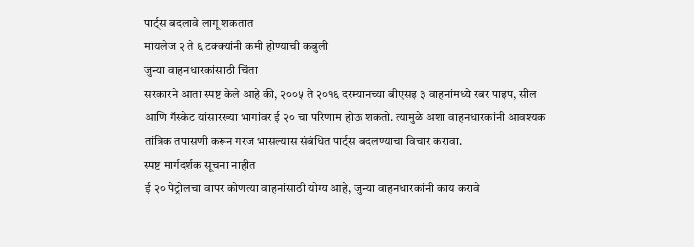पार्ट्स बदलावे लागू शकतात
मायलेज २ ते ६ टक्क्यांनी कमी होण्याची कबुली
जुन्या वाहनधारकांसाठी चिंता
सरकारने आता स्पष्ट केले आहे की, २००५ ते २०१६ दरम्यानच्या बीएसइ ३ वाहनांमध्ये रबर पाइप, सील आणि गॅस्केट यांसारख्या भागांवर ई २० चा परिणाम होऊ शकतो. त्यामुळे अशा वाहनधारकांनी आवश्यक तांत्रिक तपासणी करून गरज भासल्यास संबंधित पार्ट्स बदलण्याचा विचार करावा.
स्पष्ट मार्गदर्शक सूचना नाहीत
ई २० पेट्रोलचा वापर कोणत्या वाहनांसाठी योग्य आहे, जुन्या वाहनधारकांनी काय करावे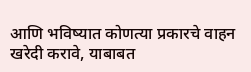आणि भविष्यात कोणत्या प्रकारचे वाहन खरेदी करावे, याबाबत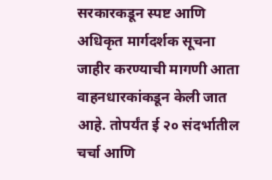सरकारकडून स्पष्ट आणि अधिकृत मार्गदर्शक सूचना जाहीर करण्याची मागणी आता वाहनधारकांकडून केली जात आहे. तोपर्यंत ई २० संदर्भातील चर्चा आणि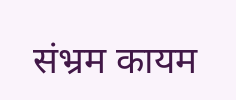संभ्रम कायम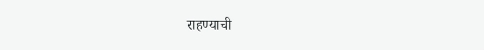राहण्याची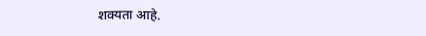शक्यता आहे.